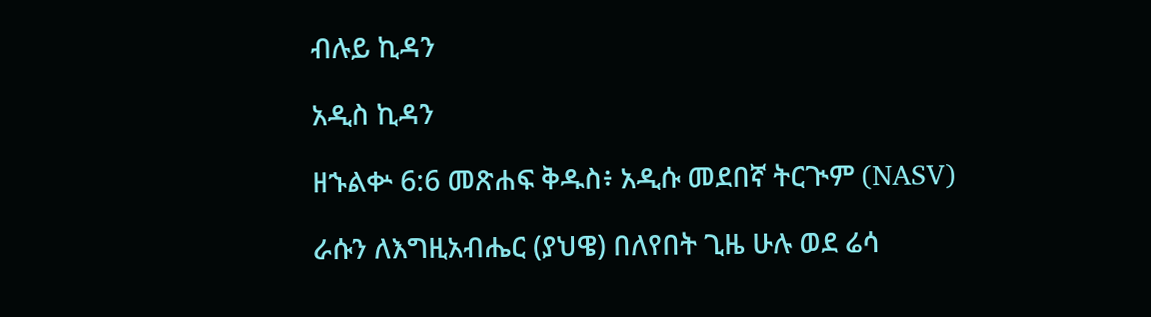ብሉይ ኪዳን

አዲስ ኪዳን

ዘኁልቍ 6:6 መጽሐፍ ቅዱስ፥ አዲሱ መደበኛ ትርጒም (NASV)

ራሱን ለእግዚአብሔር (ያህዌ) በለየበት ጊዜ ሁሉ ወደ ሬሳ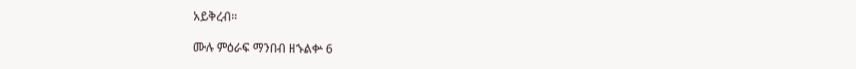አይቅረብ።

ሙሉ ምዕራፍ ማንበብ ዘኁልቍ 6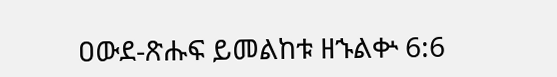ዐውደ-ጽሑፍ ይመልከቱ ዘኁልቍ 6:6